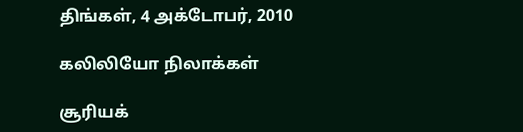திங்கள், 4 அக்டோபர், 2010

கலிலியோ நிலாக்கள்

சூரியக்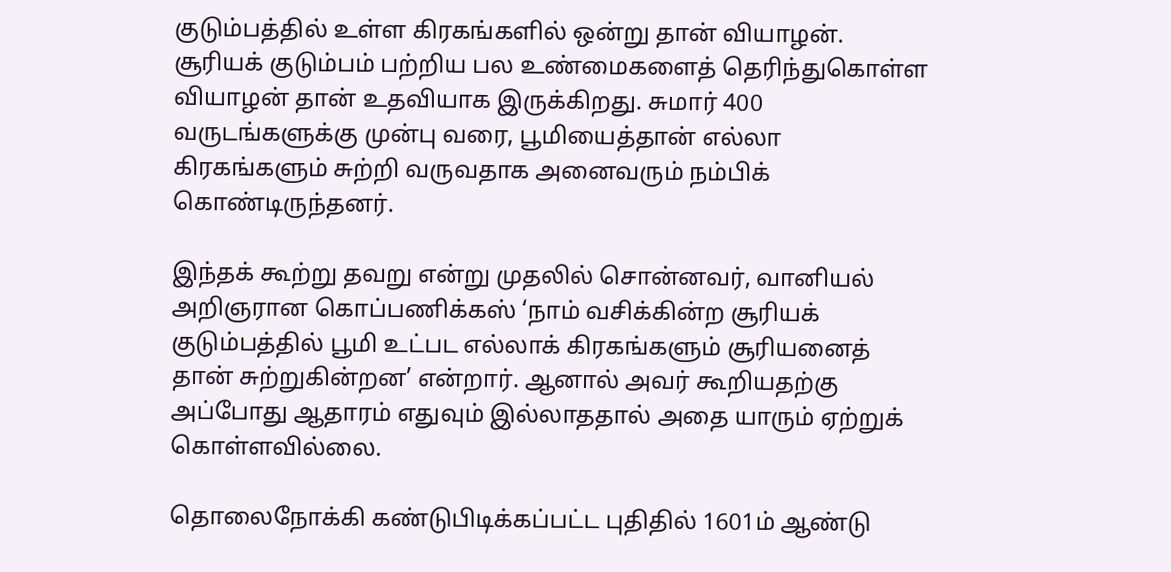குடும்பத்தில் உள்ள கிரகங்களில் ஒன்று தான் வியாழன். சூரியக் குடும்பம் பற்றிய பல உண்மைகளைத் தெரிந்துகொள்ள வியாழன் தான் உதவியாக இருக்கிறது. சுமார் 400 வருடங்களுக்கு முன்பு வரை, பூமியைத்தான் எல்லா கிரகங்களும் சுற்றி வருவதாக அனைவரும் நம்பிக் கொண்டிருந்தனர்.

இந்தக் கூற்று தவறு என்று முதலில் சொன்னவர், வானியல் அறிஞரான கொப்பணிக்கஸ் ‘நாம் வசிக்கின்ற சூரியக் குடும்பத்தில் பூமி உட்பட எல்லாக் கிரகங்களும் சூரியனைத் தான் சுற்றுகின்றன’ என்றார். ஆனால் அவர் கூறியதற்கு அப்போது ஆதாரம் எதுவும் இல்லாததால் அதை யாரும் ஏற்றுக் கொள்ளவில்லை.

தொலைநோக்கி கண்டுபிடிக்கப்பட்ட புதிதில் 1601ம் ஆண்டு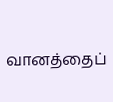வானத்தைப்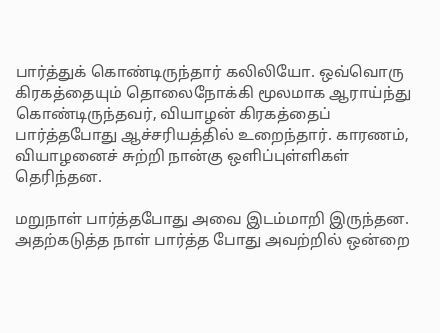பார்த்துக் கொண்டிருந்தார் கலிலியோ. ஒவ்வொரு கிரகத்தையும் தொலைநோக்கி மூலமாக ஆராய்ந்து கொண்டிருந்தவர், வியாழன் கிரகத்தைப் பார்த்தபோது ஆச்சரியத்தில் உறைந்தார். காரணம், வியாழனைச் சுற்றி நான்கு ஒளிப்புள்ளிகள் தெரிந்தன.

மறுநாள் பார்த்தபோது அவை இடம்மாறி இருந்தன. அதற்கடுத்த நாள் பார்த்த போது அவற்றில் ஒன்றை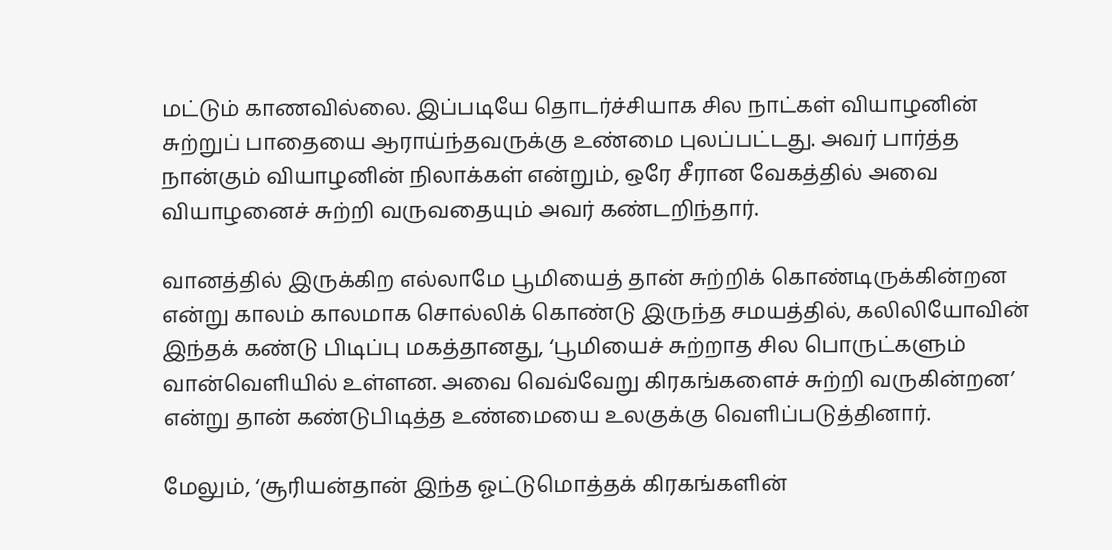மட்டும் காணவில்லை. இப்படியே தொடர்ச்சியாக சில நாட்கள் வியாழனின் சுற்றுப் பாதையை ஆராய்ந்தவருக்கு உண்மை புலப்பட்டது. அவர் பார்த்த நான்கும் வியாழனின் நிலாக்கள் என்றும், ஒரே சீரான வேகத்தில் அவை வியாழனைச் சுற்றி வருவதையும் அவர் கண்டறிந்தார்.

வானத்தில் இருக்கிற எல்லாமே பூமியைத் தான் சுற்றிக் கொண்டிருக்கின்றன என்று காலம் காலமாக சொல்லிக் கொண்டு இருந்த சமயத்தில், கலிலியோவின் இந்தக் கண்டு பிடிப்பு மகத்தானது, ‘பூமியைச் சுற்றாத சில பொருட்களும் வான்வெளியில் உள்ளன. அவை வெவ்வேறு கிரகங்களைச் சுற்றி வருகின்றன’ என்று தான் கண்டுபிடித்த உண்மையை உலகுக்கு வெளிப்படுத்தினார்.

மேலும், ‘சூரியன்தான் இந்த ஓட்டுமொத்தக் கிரகங்களின்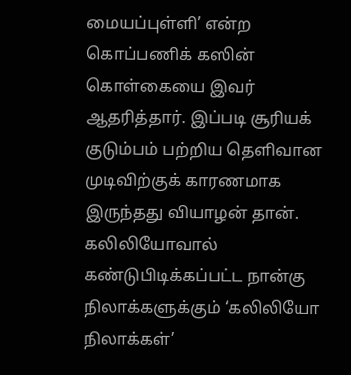மையப்புள்ளி’ என்ற கொப்பணிக் கஸின் கொள்கையை இவர் ஆதரித்தார். இப்படி சூரியக் குடும்பம் பற்றிய தெளிவான முடிவிற்குக் காரணமாக இருந்தது வியாழன் தான். கலிலியோவால் கண்டுபிடிக்கப்பட்ட நான்கு நிலாக்களுக்கும் ‘கலிலியோ நிலாக்கள்’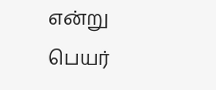என்று பெயர்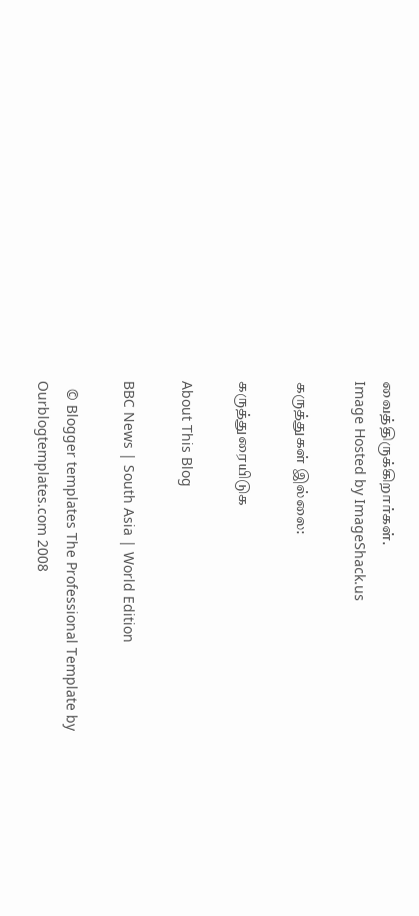வைத்திருக்கிறார்கள்.
Image Hosted by ImageShack.us

கருத்துகள் இல்லை:

கருத்துரையிடுக

About This Blog

BBC News | South Asia | World Edition

  © Blogger templates The Professional Template by Ourblogtemplates.com 2008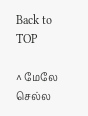Back to TOP

^ மேலே செல்ல